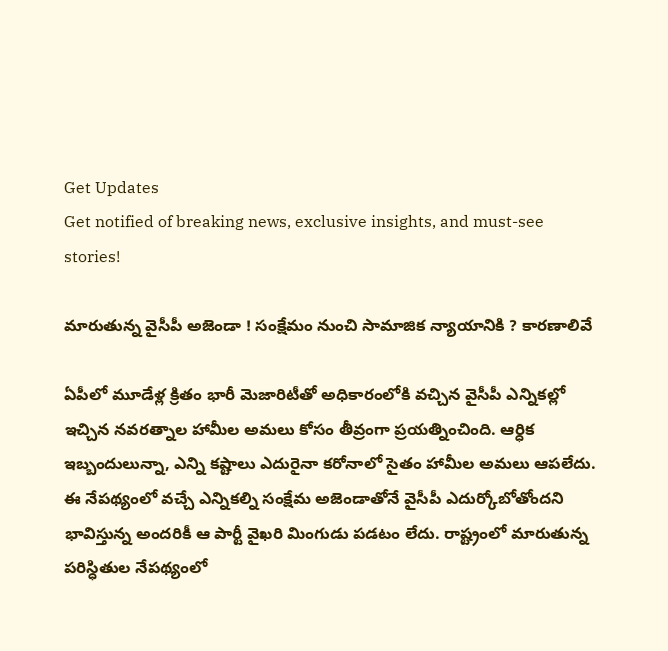Get Updates
Get notified of breaking news, exclusive insights, and must-see stories!

మారుతున్న వైసీపీ అజెండా ! సంక్షేమం నుంచి సామాజిక న్యాయానికి ? కారణాలివే

ఏపీలో మూడేళ్ల క్రితం భారీ మెజారిటీతో అధికారంలోకి వచ్చిన వైసీపీ ఎన్నికల్లో ఇచ్చిన నవరత్నాల హామీల అమలు కోసం తీవ్రంగా ప్రయత్నించింది. ఆర్ధిక ఇబ్బందులున్నా, ఎన్ని కష్టాలు ఎదురైనా కరోనాలో సైతం హామీల అమలు ఆపలేదు. ఈ నేపథ్యంలో వచ్చే ఎన్నికల్ని సంక్షేమ అజెండాతోనే వైసీపీ ఎదుర్కోబోతోందని భావిస్తున్న అందరికీ ఆ పార్టీ వైఖరి మింగుడు పడటం లేదు. రాష్ట్రంలో మారుతున్న పరిస్ధితుల నేపథ్యంలో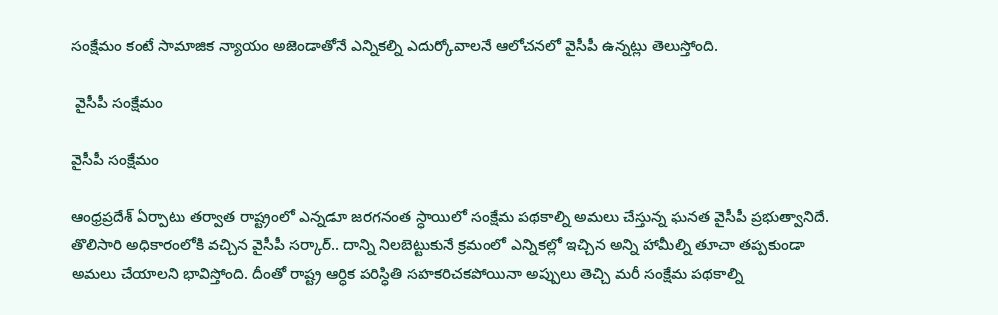సంక్షేమం కంటే సామాజిక న్యాయం అజెండాతోనే ఎన్నికల్ని ఎదుర్కోవాలనే ఆలోచనలో వైసీపీ ఉన్నట్లు తెలుస్తోంది.

 వైసీపీ సంక్షేమం

వైసీపీ సంక్షేమం

ఆంధ్రప్రదేశ్ ఏర్పాటు తర్వాత రాష్ట్రంలో ఎన్నడూ జరగనంత స్ధాయిలో సంక్షేమ పథకాల్ని అమలు చేస్తున్న ఘనత వైసీపీ ప్రభుత్వానిదే. తొలిసారి అధికారంలోకి వచ్చిన వైసీపీ సర్కార్.. దాన్ని నిలబెట్టుకునే క్రమంలో ఎన్నికల్లో ఇచ్చిన అన్ని హామీల్ని తూచా తప్పకుండా అమలు చేయాలని భావిస్తోంది. దీంతో రాష్ట్ర ఆర్ధిక పరిస్ధితి సహకరిచకపోయినా అప్పులు తెచ్చి మరీ సంక్షేమ పథకాల్ని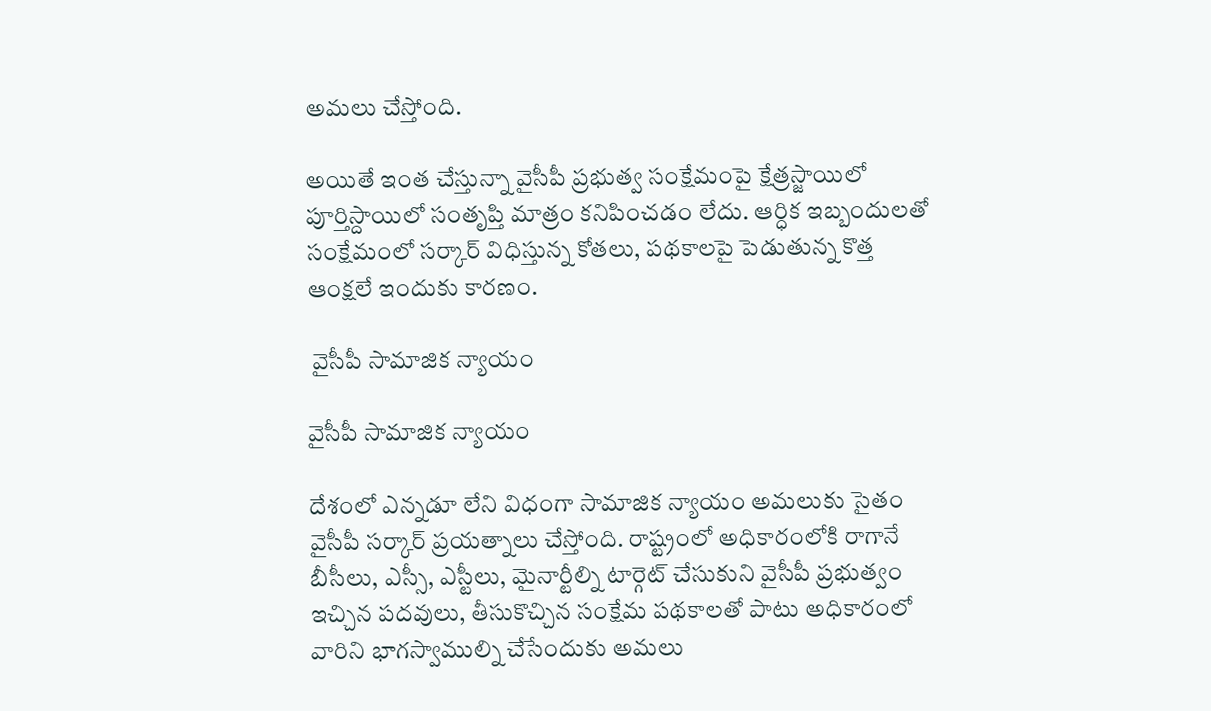అమలు చేస్తోంది.

అయితే ఇంత చేస్తున్నా వైసీపీ ప్రభుత్వ సంక్షేమంపై క్షేత్రస్జాయిలో పూర్తిస్దాయిలో సంతృప్తి మాత్రం కనిపించడం లేదు. ఆర్ధిక ఇబ్బందులతో సంక్షేమంలో సర్కార్ విధిస్తున్న కోతలు, పథకాలపై పెడుతున్న కొత్త ఆంక్షలే ఇందుకు కారణం.

 వైసీపీ సామాజిక న్యాయం

వైసీపీ సామాజిక న్యాయం

దేశంలో ఎన్నడూ లేని విధంగా సామాజిక న్యాయం అమలుకు సైతం వైసీపీ సర్కార్ ప్రయత్నాలు చేస్తోంది. రాష్ట్రంలో అధికారంలోకి రాగానే బీసీలు, ఎస్సీ, ఎస్టీలు, మైనార్టీల్ని టార్గెట్ చేసుకుని వైసీపీ ప్రభుత్వం ఇచ్చిన పదవులు, తీసుకొచ్చిన సంక్షేమ పథకాలతో పాటు అధికారంలో వారిని భాగస్వాముల్ని చేసేందుకు అమలు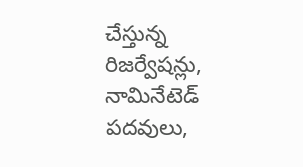చేస్తున్న రిజర్వేషన్లు, నామినేటెడ్ పదవులు,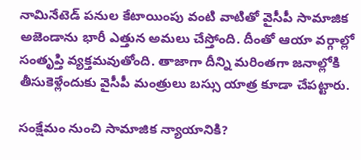నామినేటెడ్ పనుల కేటాయింపు వంటి వాటితో వైసీపీ సామాజిక అజెండాను భారీ ఎత్తున అమలు చేస్తోంది. దీంతో ఆయా వర్గాల్లో సంతృప్తి వ్యక్తమవుతోంది. తాజాగా దీన్ని మరింతగా జనాల్లోకి తీసుకెళ్లేందుకు వైసీపీ మంత్రులు బస్సు యాత్ర కూడా చేపట్టారు.

సంక్షేమం నుంచి సామాజిక న్యాయానికి?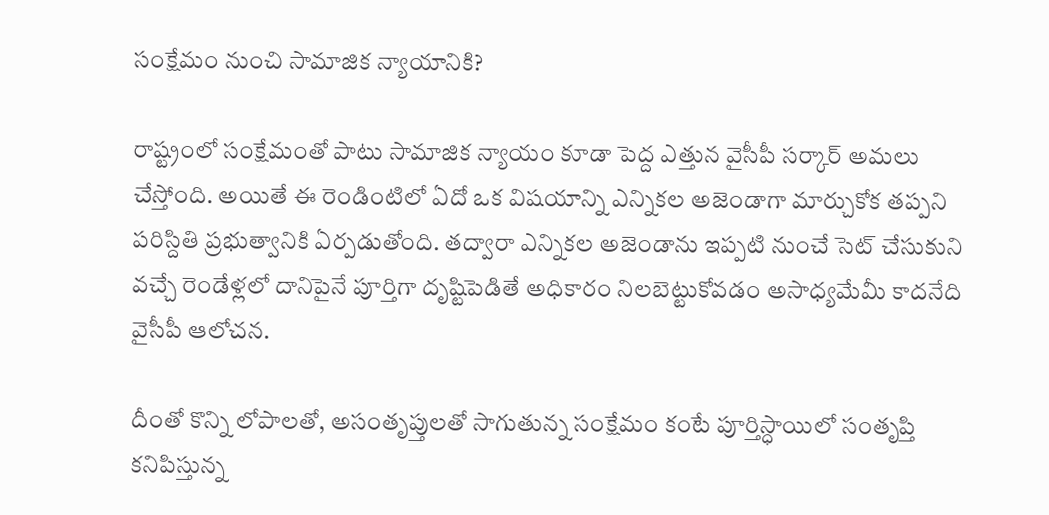సంక్షేమం నుంచి సామాజిక న్యాయానికి?

రాష్ట్రంలో సంక్షేమంతో పాటు సామాజిక న్యాయం కూడా పెద్ద ఎత్తున వైసీపీ సర్కార్ అమలు చేస్తోంది. అయితే ఈ రెండింటిలో ఏదో ఒక విషయాన్ని ఎన్నికల అజెండాగా మార్చుకోక తప్పని పరిస్దితి ప్రభుత్వానికి ఏర్పడుతోంది. తద్వారా ఎన్నికల అజెండాను ఇప్పటి నుంచే సెట్ చేసుకుని వచ్చే రెండేళ్లలో దానిపైనే పూర్తిగా దృష్టిపెడితే అధికారం నిలబెట్టుకోవడం అసాధ్యమేమీ కాదనేది వైసీపీ ఆలోచన.

దీంతో కొన్ని లోపాలతో, అసంతృప్తులతో సాగుతున్న సంక్షేమం కంటే పూర్తిస్ధాయిలో సంతృప్తి కనిపిస్తున్న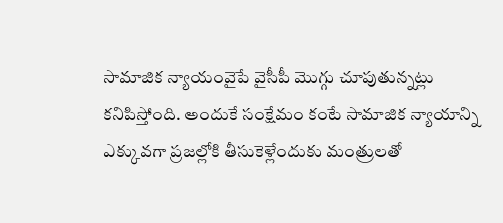సామాజిక న్యాయంవైపే వైసీపీ మొగ్గు చూపుతున్నట్లు కనిపిస్తోంది. అందుకే సంక్షేమం కంటే సామాజిక న్యాయాన్ని ఎక్కువగా ప్రజల్లోకి తీసుకెళ్లేందుకు మంత్రులతో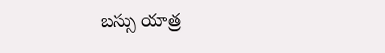బస్సు యాత్ర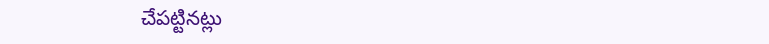చేపట్టినట్లు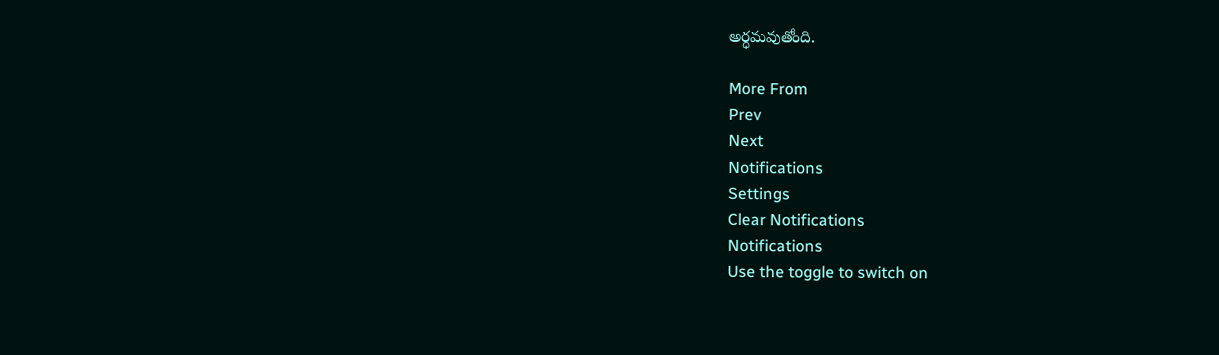అర్ధమవుతోంది.

More From
Prev
Next
Notifications
Settings
Clear Notifications
Notifications
Use the toggle to switch on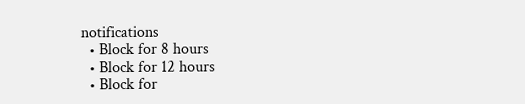notifications
  • Block for 8 hours
  • Block for 12 hours
  • Block for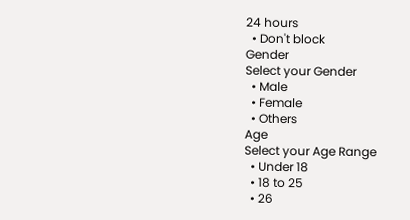24 hours
  • Don't block
Gender
Select your Gender
  • Male
  • Female
  • Others
Age
Select your Age Range
  • Under 18
  • 18 to 25
  • 26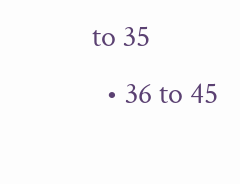to 35
  • 36 to 45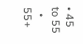• 45 to 55
  • 55+